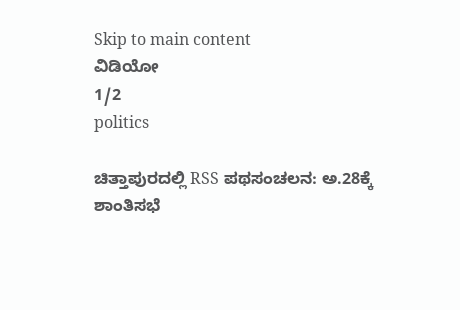Skip to main content
ವಿಡಿಯೋ
1/2
politics

ಚಿತ್ತಾಪುರದಲ್ಲಿ RSS ಪಥಸಂಚಲನ: ಅ.28ಕ್ಕೆ ಶಾಂತಿಸಭೆ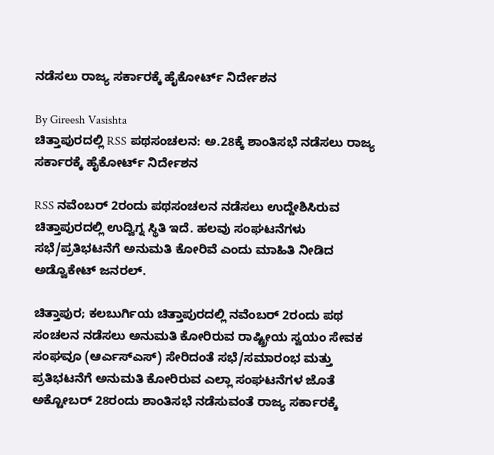ನಡೆಸಲು ರಾಜ್ಯ ಸರ್ಕಾರಕ್ಕೆ ಹೈಕೋರ್ಟ್‌ ನಿರ್ದೇಶನ

By Gireesh Vasishta
ಚಿತ್ತಾಪುರದಲ್ಲಿ RSS ಪಥಸಂಚಲನ: ಅ.28ಕ್ಕೆ ಶಾಂತಿಸಭೆ ನಡೆಸಲು ರಾಜ್ಯ ಸರ್ಕಾರಕ್ಕೆ ಹೈಕೋರ್ಟ್‌ ನಿರ್ದೇಶನ

RSS ನವೆಂಬರ್‌ 2ರಂದು ಪಥಸಂಚಲನ ನಡೆಸಲು ಉದ್ದೇಶಿಸಿರುವ ಚಿತ್ತಾಪುರದಲ್ಲಿ ಉದ್ವಿಗ್ನ ಸ್ಥಿತಿ ಇದೆ. ಹಲವು ಸಂಘಟನೆಗಳು ಸಭೆ/ಪ್ರತಿಭಟನೆಗೆ ಅನುಮತಿ ಕೋರಿವೆ ಎಂದು ಮಾಹಿತಿ ನೀಡಿದ ಅಡ್ವೊಕೇಟ್‌ ಜನರಲ್.

ಚಿತ್ತಾಪುರ; ಕಲಬುರ್ಗಿಯ ಚಿತ್ತಾಪುರದಲ್ಲಿ ನವೆಂಬರ್‌ 2ರಂದು ಪಥ ಸಂಚಲನ ನಡೆಸಲು ಅನುಮತಿ ಕೋರಿರುವ ರಾಷ್ಟ್ರೀಯ ಸ್ವಯಂ ಸೇವಕ ಸಂಘವೂ (ಆರ್ಎಸ್ಎಸ್‌) ಸೇರಿದಂತೆ ಸಭೆ/ಸಮಾರಂಭ ಮತ್ತು ಪ್ರತಿಭಟನೆಗೆ ಅನುಮತಿ ಕೋರಿರುವ ಎಲ್ಲಾ ಸಂಘಟನೆಗಳ ಜೊತೆ ಅಕ್ಟೋಬರ್‌ 28ರಂದು ಶಾಂತಿಸಭೆ ನಡೆಸುವಂತೆ ರಾಜ್ಯ ಸರ್ಕಾರಕ್ಕೆ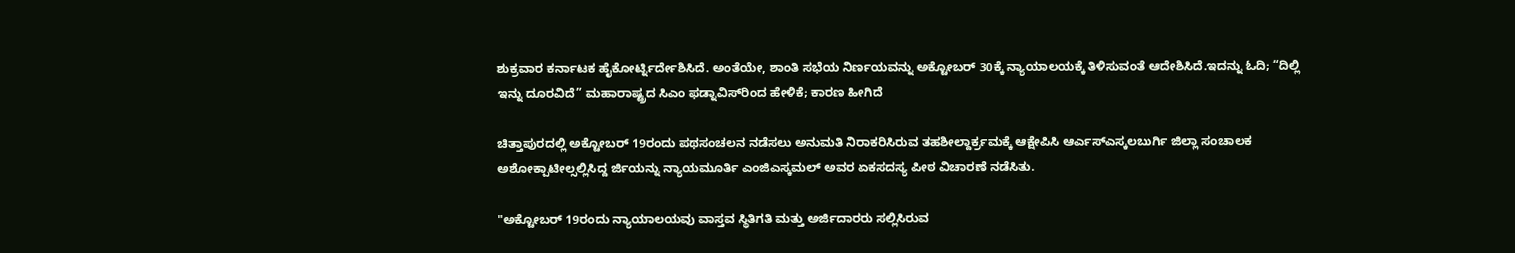ಶುಕ್ರವಾರ ಕರ್ನಾಟಕ ಹೈಕೋರ್ಟ್ನಿರ್ದೇಶಿಸಿದೆ. ಅಂತೆಯೇ, ಶಾಂತಿ ಸಭೆಯ ನಿರ್ಣಯವನ್ನು ಅಕ್ಟೋಬರ್‌ 30ಕ್ಕೆ ನ್ಯಾಯಾಲಯಕ್ಕೆ ತಿಳಿಸುವಂತೆ ಆದೇಶಿಸಿದೆ.ಇದನ್ನು ಓದಿ; “ದಿಲ್ಲಿ ಇನ್ನು ದೂರವಿದೆ” ಮಹಾರಾಷ್ಟ್ರದ ಸಿಎಂ ಫಡ್ನಾವಿಸ್‌ರಿಂದ ಹೇಳಿಕೆ; ಕಾರಣ ಹೀಗಿದೆ

ಚಿತ್ತಾಪುರದಲ್ಲಿ ಅಕ್ಟೋಬರ್‌ 19ರಂದು ಪಥಸಂಚಲನ ನಡೆಸಲು ಅನುಮತಿ ನಿರಾಕರಿಸಿರುವ ತಹಶೀಲ್ದಾರ್ಕ್ರಮಕ್ಕೆ ಆಕ್ಷೇಪಿಸಿ ಆರ್ಎಸ್ಎಸ್ಕಲಬುರ್ಗಿ ಜಿಲ್ಲಾ ಸಂಚಾಲಕ ಅಶೋಕ್ಪಾಟೀಲ್ಸಲ್ಲಿಸಿದ್ದ ರ್ಜಿಯನ್ನು ನ್ಯಾಯಮೂರ್ತಿ ಎಂಜಿಎಸ್ಕಮಲ್ ಅವರ ಏಕಸದಸ್ಯ ಪೀಠ ವಿಚಾರಣೆ ನಡೆಸಿತು.

"ಅಕ್ಟೋಬರ್‌ 19ರಂದು ನ್ಯಾಯಾಲಯವು ವಾಸ್ತವ ಸ್ಥಿತಿಗತಿ ಮತ್ತು ಅರ್ಜಿದಾರರು ಸಲ್ಲಿಸಿರುವ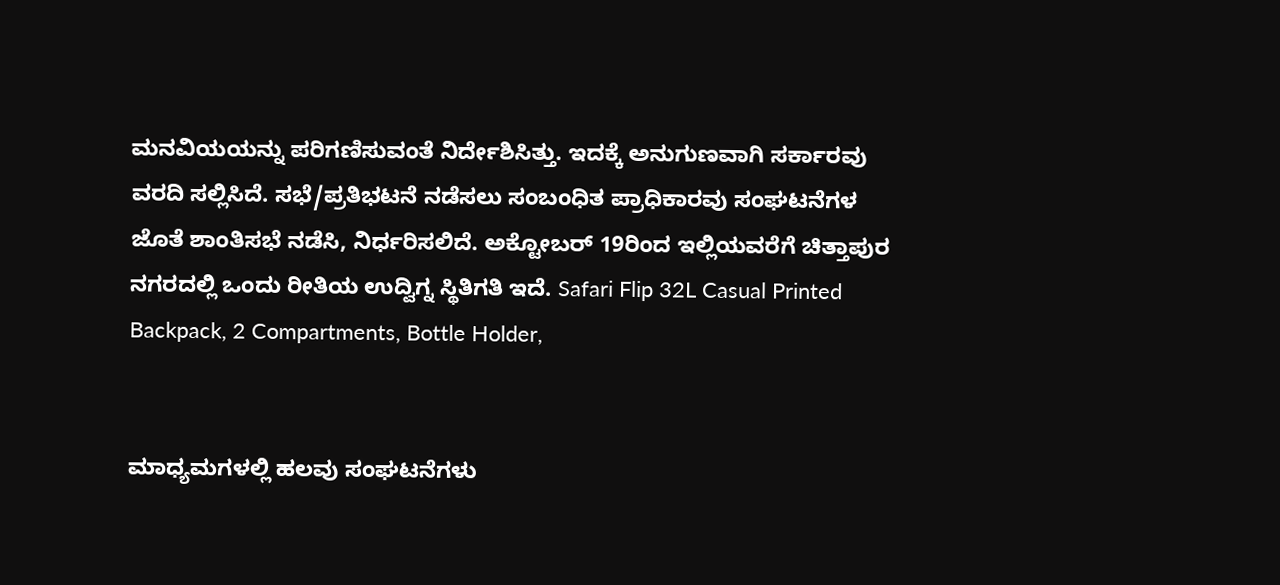ಮನವಿಯಯನ್ನು ಪರಿಗಣಿಸುವಂತೆ ನಿರ್ದೇಶಿಸಿತ್ತು. ಇದಕ್ಕೆ ಅನುಗುಣವಾಗಿ ಸರ್ಕಾರವು ವರದಿ ಸಲ್ಲಿಸಿದೆ. ಸಭೆ/ಪ್ರತಿಭಟನೆ ನಡೆಸಲು ಸಂಬಂಧಿತ ಪ್ರಾಧಿಕಾರವು ಸಂಘಟನೆಗಳ ಜೊತೆ ಶಾಂತಿಸಭೆ ನಡೆಸಿ, ನಿರ್ಧರಿಸಲಿದೆ. ಅಕ್ಟೋಬರ್‌ 19ರಿಂದ ಇಲ್ಲಿಯವರೆಗೆ ಚಿತ್ತಾಪುರ ನಗರದಲ್ಲಿ ಒಂದು ರೀತಿಯ ಉದ್ವಿಗ್ನ ಸ್ಥಿತಿಗತಿ ಇದೆ. Safari Flip 32L Casual Printed Backpack, 2 Compartments, Bottle Holder,


ಮಾಧ್ಯಮಗಳಲ್ಲಿ ಹಲವು ಸಂಘಟನೆಗಳು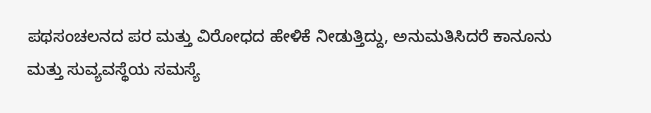ಪಥಸಂಚಲನದ ಪರ ಮತ್ತು ವಿರೋಧದ ಹೇಳಿಕೆ ನೀಡುತ್ತಿದ್ದು, ಅನುಮತಿಸಿದರೆ ಕಾನೂನು ಮತ್ತು ಸುವ್ಯವಸ್ಥೆಯ ಸಮಸ್ಯೆ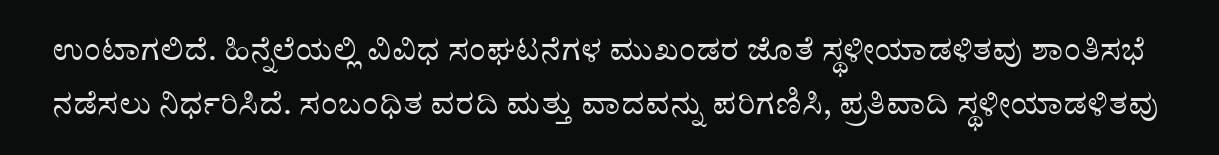ಉಂಟಾಗಲಿದೆ. ಹಿನ್ನೆಲೆಯಲ್ಲಿ ವಿವಿಧ ಸಂಘಟನೆಗಳ ಮುಖಂಡರ ಜೊತೆ ಸ್ಥಳೀಯಾಡಳಿತವು ಶಾಂತಿಸಭೆ ನಡೆಸಲು ನಿರ್ಧರಿಸಿದೆ. ಸಂಬಂಧಿತ ವರದಿ ಮತ್ತು ವಾದವನ್ನು ಪರಿಗಣಿಸಿ, ಪ್ರತಿವಾದಿ ಸ್ಥಳೀಯಾಡಳಿತವು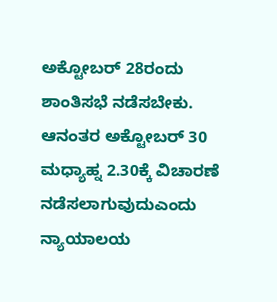ಅಕ್ಟೋಬರ್‌ 28ರಂದು ಶಾಂತಿಸಭೆ ನಡೆಸಬೇಕು. ಆನಂತರ ಅಕ್ಟೋಬರ್‌ 30 ಮಧ್ಯಾಹ್ನ 2.30ಕ್ಕೆ ವಿಚಾರಣೆ ನಡೆಸಲಾಗುವುದುಎಂದು ನ್ಯಾಯಾಲಯ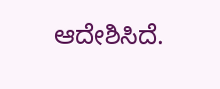ಆದೇಶಿಸಿದೆ.